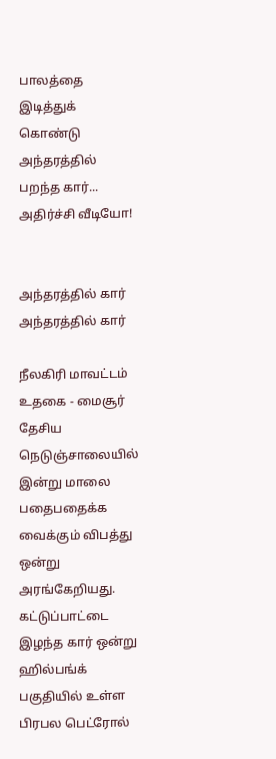பாலத்தை இடித்துக் கொண்டு அந்தரத்தில் பறந்த கார்... அதிர்ச்சி வீடியோ!


அந்தரத்தில் கார் அந்தரத்தில் கார்

நீலகிரி மாவட்டம் உதகை - மைசூர் தேசிய நெடுஞ்சாலையில் இன்று மாலை பதைபதைக்க வைக்கும் விபத்து ஒன்று அரங்கேறியது. கட்டுப்பாட்டை இழந்த கார் ஒன்று ஹில்பங்க் பகுதியில் உள்ள பிரபல பெட்ரோல்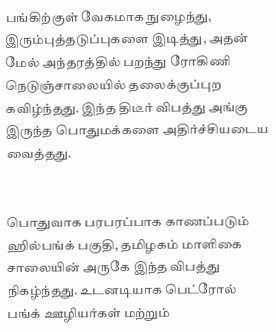பங்கிற்குள் வேகமாக நுழைந்து, இரும்புத்தடுப்புகளை இடித்து, அதன் மேல் அந்தரத்தில் பறந்து ரோகிணி நெடுஞ்சாலையில் தலைக்குப்புற கவிழ்ந்தது. இந்த திடீர் விபத்து அங்கு இருந்த பொதுமக்களை அதிர்ச்சியடைய வைத்தது.


பொதுவாக பரபரப்பாக காணப்படும் ஹில்பங்க் பகுதி, தமிழகம் மாளிகை சாலையின் அருகே இந்த விபத்து நிகழ்ந்தது. உடனடியாக பெட்ரோல் பங்க் ஊழியர்கள் மற்றும்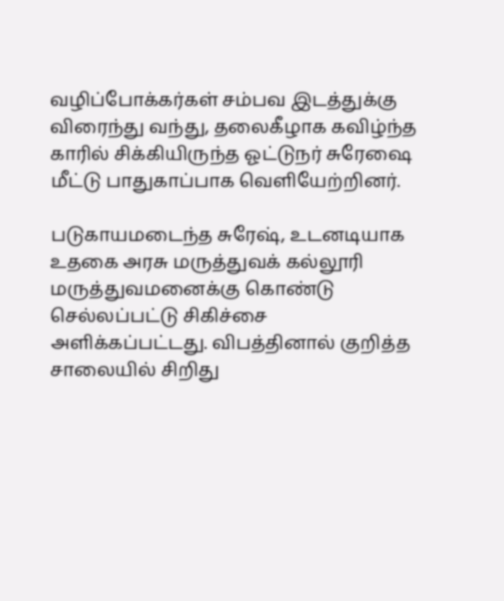வழிப்போக்கர்கள் சம்பவ இடத்துக்கு விரைந்து வந்து, தலைகீழாக கவிழ்ந்த காரில் சிக்கியிருந்த ஓட்டுநர் சுரேஷை மீட்டு பாதுகாப்பாக வெளியேற்றினர்.

படுகாயமடைந்த சுரேஷ், உடனடியாக உதகை அரசு மருத்துவக் கல்லூரி மருத்துவமனைக்கு கொண்டு செல்லப்பட்டு சிகிச்சை அளிக்கப்பட்டது. விபத்தினால் குறித்த சாலையில் சிறிது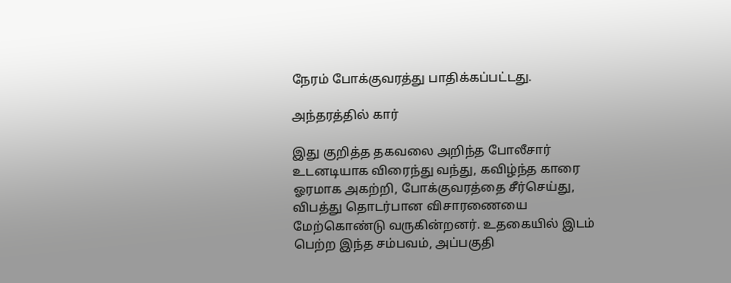நேரம் போக்குவரத்து பாதிக்கப்பட்டது.

அந்தரத்தில் கார்

இது குறித்த தகவலை அறிந்த போலீசார் உடனடியாக விரைந்து வந்து, கவிழ்ந்த காரை ஓரமாக அகற்றி, போக்குவரத்தை சீர்செய்து, விபத்து தொடர்பான விசாரணையை மேற்கொண்டு வருகின்றனர். உதகையில் இடம் பெற்ற இந்த சம்பவம், அப்பகுதி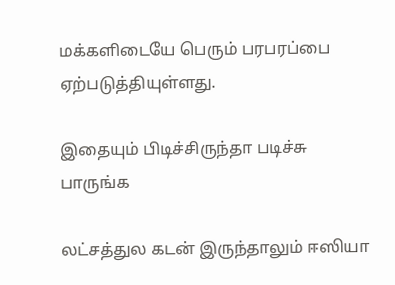மக்களிடையே பெரும் பரபரப்பை ஏற்படுத்தியுள்ளது.

இதையும் பிடிச்சிருந்தா படிச்சு பாருங்க

லட்சத்துல கடன் இருந்தாலும் ஈஸியா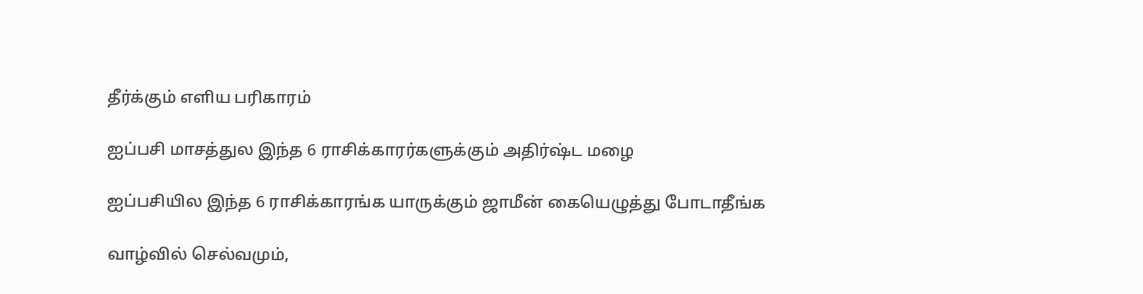தீர்க்கும் எளிய பரிகாரம்

ஐப்பசி மாசத்துல இந்த 6 ராசிக்காரர்களுக்கும் அதிர்ஷ்ட மழை

ஐப்பசியில இந்த 6 ராசிக்காரங்க யாருக்கும் ஜாமீன் கையெழுத்து போடாதீங்க

வாழ்வில் செல்வமும்,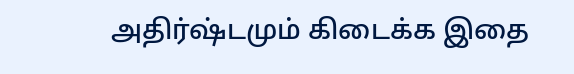அதிர்ஷ்டமும் கிடைக்க இதை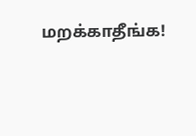மறக்காதீங்க!